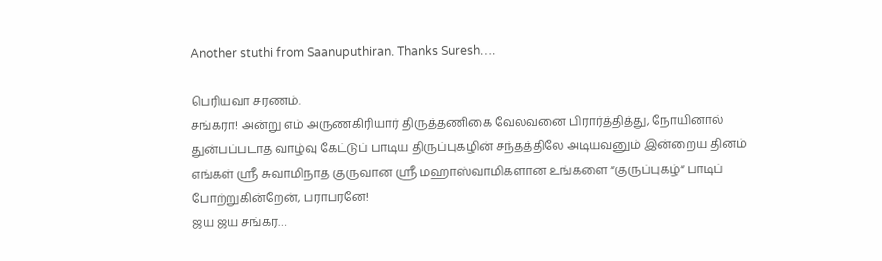Another stuthi from Saanuputhiran. Thanks Suresh….

பெரியவா சரணம்.
சங்கரா! அன்று எம் அருணகிரியார் திருத்தணிகை வேலவனை பிரார்த்தித்து, நோயினால் துன்பப்படாத வாழ்வு கேட்டுப் பாடிய திருப்புகழின் சந்தத்திலே அடியவனும் இன்றைய தினம் எங்கள் ஸ்ரீ சுவாமிநாத குருவான ஸ்ரீ மஹாஸ்வாமிகளான உங்களை “குருப்புகழ்“ பாடிப் போற்றுகின்றேன், பராபரனே!
ஜய ஜய சங்கர…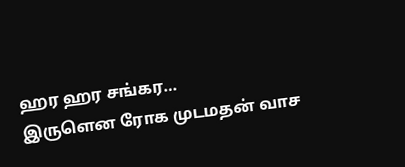ஹர ஹர சங்கர…
இருளென ரோக முடமதன் வாச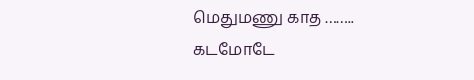மெதுமணு காத …….. கடமோடே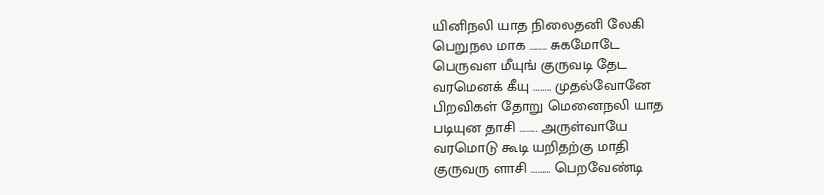யினிநலி யாத நிலைதனி லேகி
பெறுநல மாக …….. சுகமோடே
பெருவள மீயுங் குருவடி தேட
வரமெனக் கீயு …….. முதல்வோனே
பிறவிகள் தோறு மெனைநலி யாத
படியுன தாசி …….. அருள்வாயே
வரமொடு கூடி யறிதற்கு மாதி
குருவரு ளாசி ……… பெறவேண்டி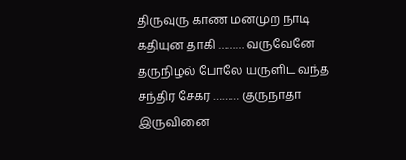திருவுரு காண மனமுற நாடி
கதியுன தாகி ……… வருவேனே
தருநிழல் போலே யருளிட வந்த
சந்திர சேகர ……… குருநாதா
இருவினை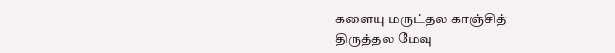களையு மருட்தல காஞ்சித்
திருத்தல மேவு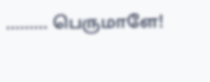……… பெருமாளே!